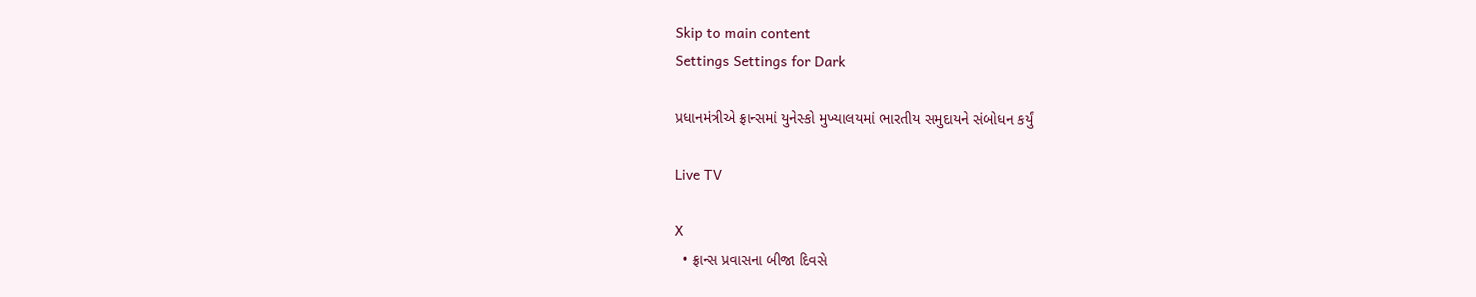Skip to main content
Settings Settings for Dark

પ્રધાનમંત્રીએ ફ્રાન્સમાં યુનેસ્કો મુખ્યાલયમાં ભારતીય સમુદાયને સંબોધન કર્યું

Live TV

X
  • ફ્રાન્સ પ્રવાસના બીજા દિવસે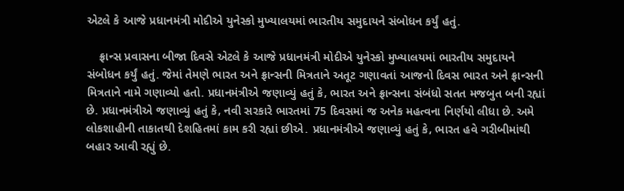એટલે કે આજે પ્રધાનમંત્રી મોદીએ યુનેસ્કો મુખ્યાલયમાં ભારતીય સમુદાયને સંબોધન કર્યું હતું.

    ફ્રાન્સ પ્રવાસના બીજા દિવસે એટલે કે આજે પ્રધાનમંત્રી મોદીએ યુનેસ્કો મુખ્યાલયમાં ભારતીય સમુદાયને સંબોધન કર્યું હતું. જેમાં તેમણે ભારત અને ફ્રાન્સની મિત્રતાને અતૂટ ગણાવતાં આજનો દિવસ ભારત અને ફ્રાન્સની મિત્રતાને નામે ગણાવ્યો હતો. પ્રધાનમંત્રીએ જણાવ્યું હતું કે, ભારત અને ફ્રાન્સના સંબંધો સતત મજબુત બની રહ્યાં છે. પ્રધાનમંત્રીએ જણાવ્યું હતું કે, નવી સરકારે ભારતમાં 75 દિવસમાં જ અનેક મહત્વના નિર્ણયો લીધા છે. અમે લોકશાહીની તાકાતથી દેશહિતમાં કામ કરી રહ્યાં છીએ. પ્રધાનમંત્રીએ જણાવ્યું હતું કે, ભારત હવે ગરીબીમાંથી બહાર આવી રહ્યું છે.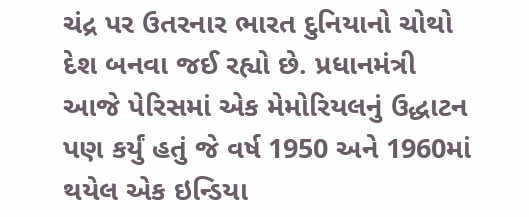ચંદ્ર પર ઉતરનાર ભારત દુનિયાનો ચોથો દેશ બનવા જઈ રહ્યો છે. પ્રધાનમંત્રી આજે પેરિસમાં એક મેમોરિયલનું ઉદ્ધાટન પણ કર્યું હતું જે વર્ષ 1950 અને 1960માં થયેલ એક ઇન્ડિયા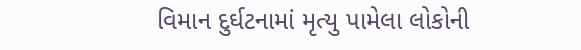વિમાન દુર્ઘટનામાં મૃત્યુ પામેલા લોકોની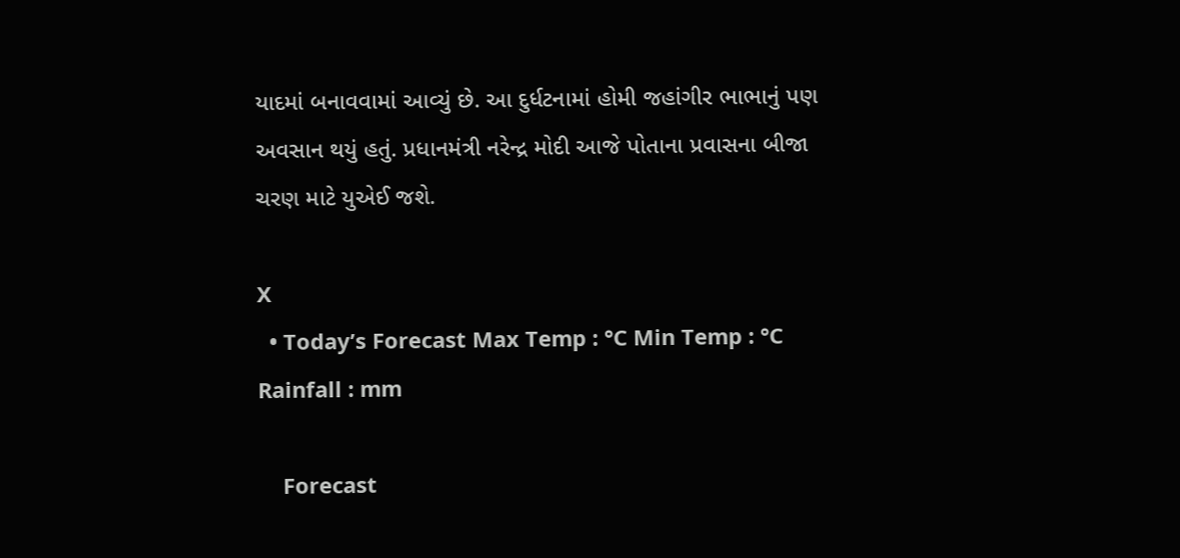યાદમાં બનાવવામાં આવ્યું છે. આ દુર્ધટનામાં હોમી જહાંગીર ભાભાનું પણ અવસાન થયું હતું. પ્રધાનમંત્રી નરેન્દ્ર મોદી આજે પોતાના પ્રવાસના બીજા ચરણ માટે યુએઈ જશે.

X
  • Today’s Forecast Max Temp : °C Min Temp : °C Rainfall : mm

    Forecast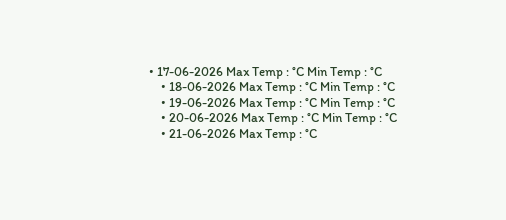• 17-06-2026 Max Temp : °C Min Temp : °C
    • 18-06-2026 Max Temp : °C Min Temp : °C
    • 19-06-2026 Max Temp : °C Min Temp : °C
    • 20-06-2026 Max Temp : °C Min Temp : °C
    • 21-06-2026 Max Temp : °C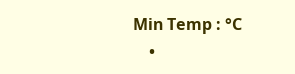Min Temp : °C
    •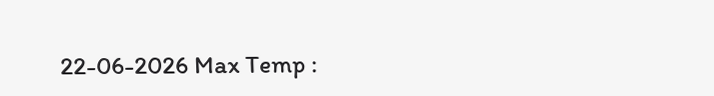22-06-2026 Max Temp :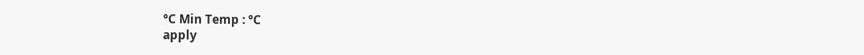°C Min Temp : °C
apply